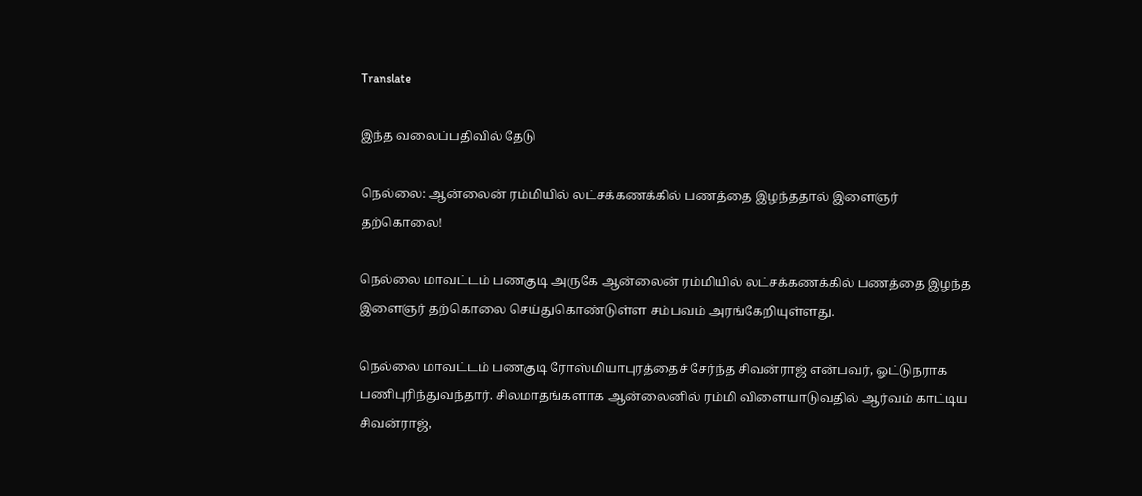Translate

இந்த வலைப்பதிவில் தேடு

நெல்லை: ஆன்லைன் ரம்மியில் லட்சக்கணக்கில் பணத்தை இழந்ததால் இளைஞர் தற்கொலை!

நெல்லை மாவட்டம் பணகுடி அருகே ஆன்லைன் ரம்மியில் லட்சக்கணக்கில் பணத்தை இழந்த இளைஞர் தற்கொலை செய்துகொண்டுள்ள சம்பவம் அரங்கேறியுள்ளது.

நெல்லை மாவட்டம் பணகுடி ரோஸ்மியாபுரத்தைச் சேர்ந்த சிவன்ராஜ் என்பவர், ஓட்டுநராக பணிபுரிந்துவந்தார். சிலமாதங்களாக ஆன்லைனில் ரம்மி விளையாடுவதில் ஆர்வம் காட்டிய சிவன்ராஜ்,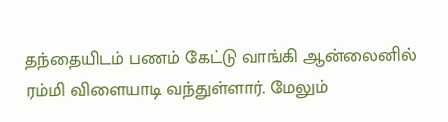தந்தையிடம் பணம் கேட்டு வாங்கி ஆன்லைனில் ரம்மி விளையாடி வந்துள்ளார். மேலும்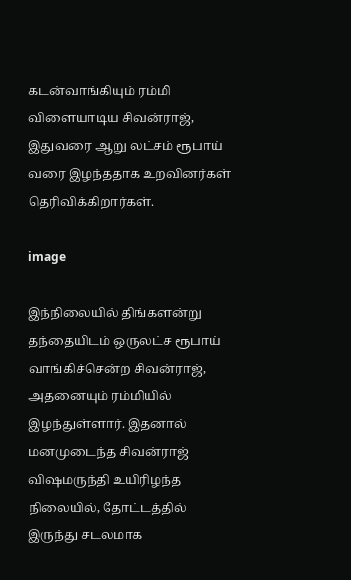கடன்வாங்கியும் ரம்மி விளையாடிய சிவன்ராஜ், இதுவரை ஆறு லட்சம் ரூபாய் வரை இழந்ததாக உறவினர்கள் தெரிவிக்கிறார்கள்.

image

இந்நிலையில் திங்களன்று தந்தையிடம் ஒருலட்ச ரூபாய் வாங்கிச்சென்ற சிவன்ராஜ், அதனையும் ரம்மியில் இழந்துள்ளார். இதனால் மனமுடைந்த சிவன்ராஜ் விஷமருந்தி உயிரிழந்த நிலையில், தோட்டத்தில் இருந்து சடலமாக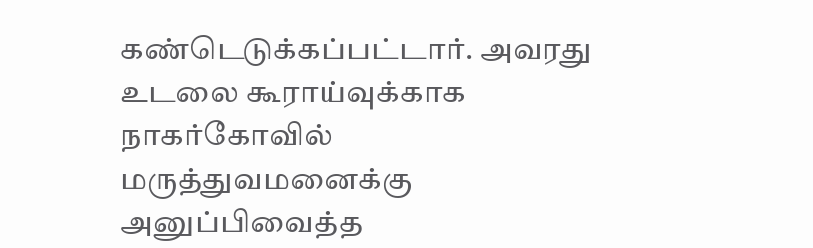கண்டெடுக்கப்பட்டார். அவரது உடலை கூராய்வுக்காக நாகர்கோவில் மருத்துவமனைக்கு அனுப்பிவைத்த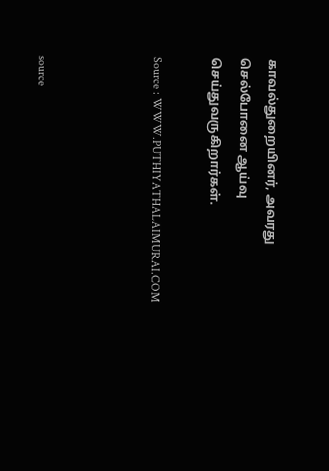காவல்துறையினர், அவரது செல்போனை ஆய்வு செய்துவருகிறார்கள்.

Source : WWW.PUTHIYATHALAIMURAI.COM



source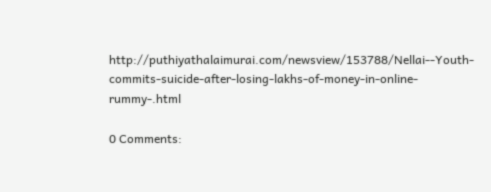http://puthiyathalaimurai.com/newsview/153788/Nellai--Youth-commits-suicide-after-losing-lakhs-of-money-in-online-rummy-.html

0 Comments: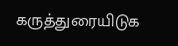கருத்துரையிடுக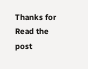Thanks for Read the post